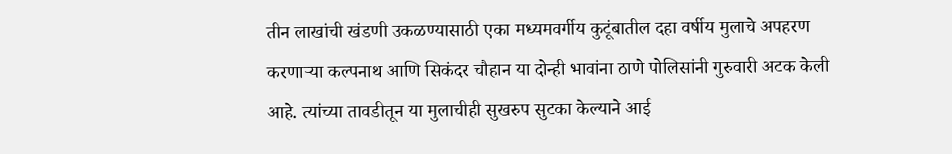तीन लाखांची खंडणी उकळण्यासाठी एका मध्यमवर्गीय कुटूंबातील दहा वर्षीय मुलाचे अपहरण करणाऱ्या कल्पनाथ आणि सिकंदर चौहान या दोन्ही भावांना ठाणे पोलिसांनी गुरुवारी अटक केली आहे. त्यांच्या तावडीतून या मुलाचीही सुखरुप सुटका केल्याने आई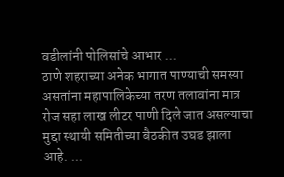वडीलांनी पोलिसांचे आभार ...
ठाणे शहराच्या अनेक भागात पाण्याची समस्या असतांना महापालिकेच्या तरण तलावांना मात्र रोज सहा लाख लीटर पाणी दिले जात असल्याचा मुद्दा स्थायी समितीच्या बैठकीत उघड झाला आहे. ...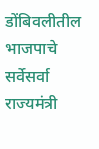डोंबिवलीतील भाजपाचे सर्वेसर्वा राज्यमंत्री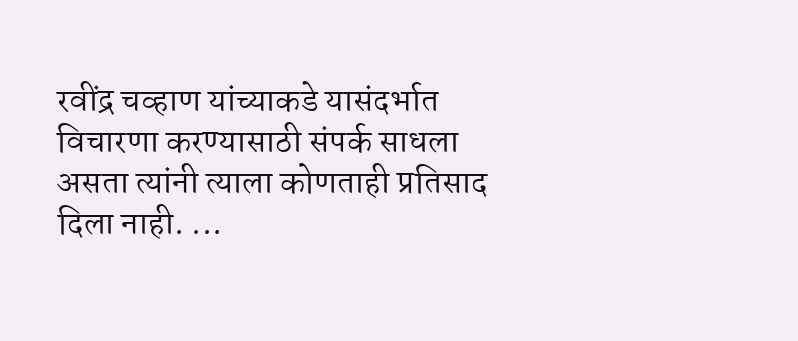रवींद्र चव्हाण यांच्याकडे यासंदर्भात विचारणा करण्यासाठी संपर्क साधला असता त्यांनी त्याला कोणताही प्रतिसाद दिला नाही. ...